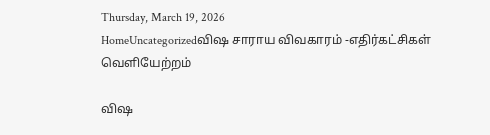Thursday, March 19, 2026
HomeUncategorizedவிஷ சாராய விவகாரம் -எதிர்கட்சிகள் வெளியேற்றம்

விஷ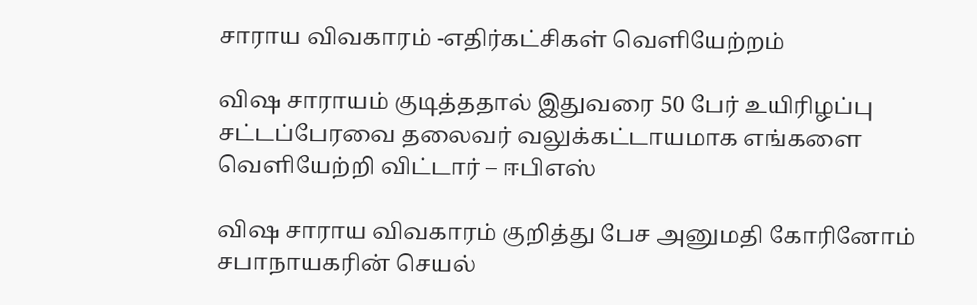சாராய விவகாரம் -எதிர்கட்சிகள் வெளியேற்றம்

விஷ சாராயம் குடித்ததால் இதுவரை 50 பேர் உயிரிழப்பு சட்டப்பேரவை தலைவர் வலுக்கட்டாயமாக எங்களை வெளியேற்றி விட்டார் – ஈபிஎஸ்

விஷ சாராய விவகாரம் குறித்து பேச அனுமதி கோரினோம் சபாநாயகரின் செயல்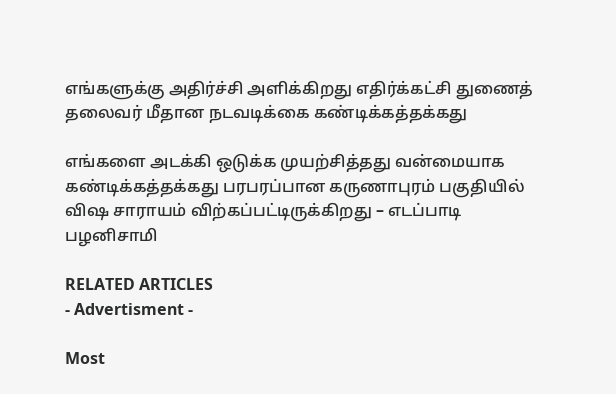எங்களுக்கு அதிர்ச்சி அளிக்கிறது எதிர்க்கட்சி துணைத் தலைவர் மீதான நடவடிக்கை கண்டிக்கத்தக்கது

எங்களை அடக்கி ஒடுக்க முயற்சித்தது வன்மையாக கண்டிக்கத்தக்கது பரபரப்பான கருணாபுரம் பகுதியில் விஷ சாராயம் விற்கப்பட்டிருக்கிறது – எடப்பாடி பழனிசாமி

RELATED ARTICLES
- Advertisment -

Most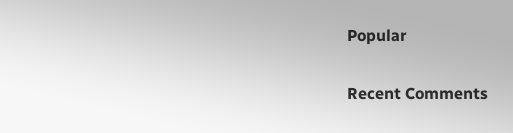Popular

Recent Comments